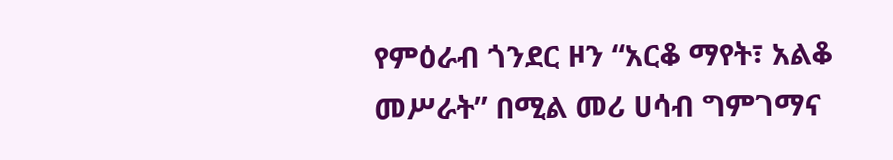የምዕራብ ጎንደር ዞን “አርቆ ማየት፣ አልቆ መሥራት” በሚል መሪ ሀሳብ ግምገማና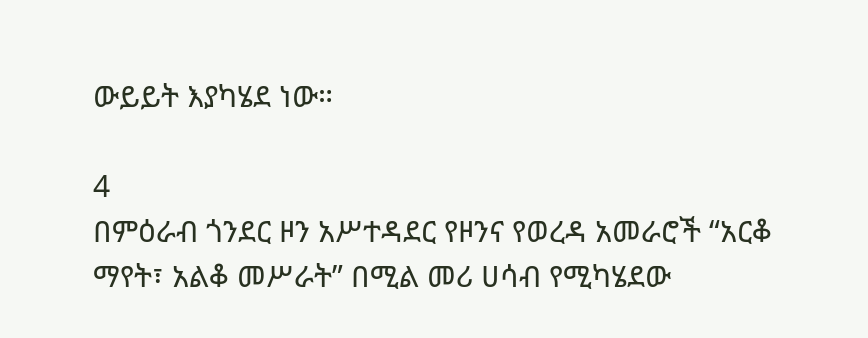ውይይት እያካሄደ ነው።

4
በምዕራብ ጎንደር ዞን አሥተዳደር የዞንና የወረዳ አመራሮች “አርቆ ማየት፣ አልቆ መሥራት” በሚል መሪ ሀሳብ የሚካሄደው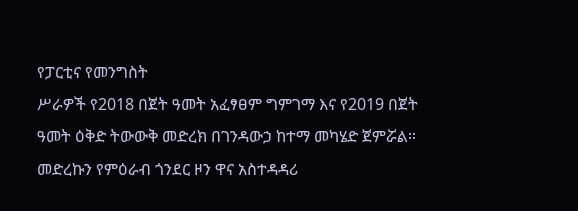የፓርቲና የመንግስት
ሥራዎች የ2018 በጀት ዓመት አፈፃፀም ግምገማ እና የ2019 በጀት ዓመት ዕቅድ ትውውቅ መድረክ በገንዳውኃ ከተማ መካሄድ ጀምሯል።
መድረኩን የምዕራብ ጎንደር ዞን ዋና አስተዳዳሪ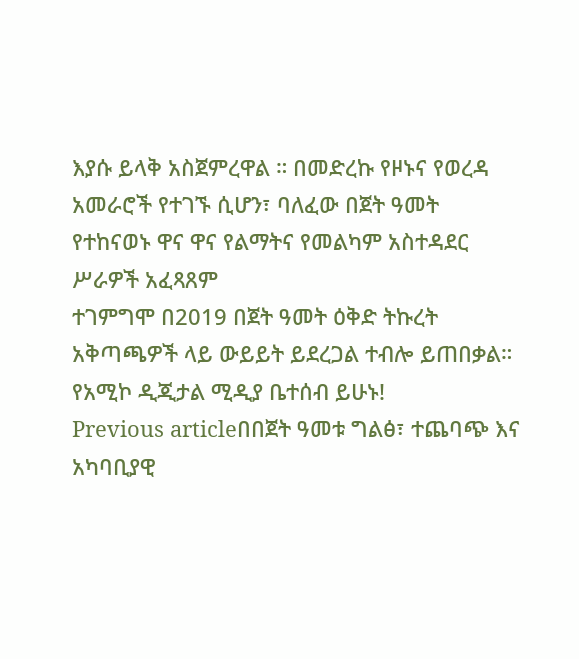እያሱ ይላቅ አስጀምረዋል ። በመድረኩ የዞኑና የወረዳ አመራሮች የተገኙ ሲሆን፣ ባለፈው በጀት ዓመት የተከናወኑ ዋና ዋና የልማትና የመልካም አስተዳደር ሥራዎች አፈጻጸም
ተገምግሞ በ2019 በጀት ዓመት ዕቅድ ትኩረት አቅጣጫዎች ላይ ውይይት ይደረጋል ተብሎ ይጠበቃል።
የአሚኮ ዲጂታል ሚዲያ ቤተሰብ ይሁኑ!
Previous articleበበጀት ዓመቱ ግልፅ፣ ተጨባጭ እና አካባቢያዊ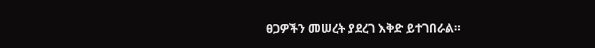ፀጋዎችን መሠረት ያደረገ እቅድ ይተገበራል።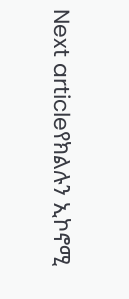Next articleየክልሉን ኢኮኖሚ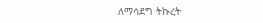ለማሳደግ ትኩረት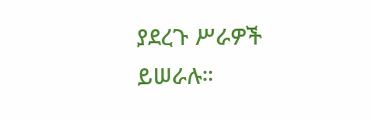ያደረጉ ሥራዎች ይሠራሉ።